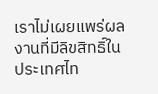เราไม่เผยแพร่ผลงานที่มีลิขสิทธิ์ในประเทศไท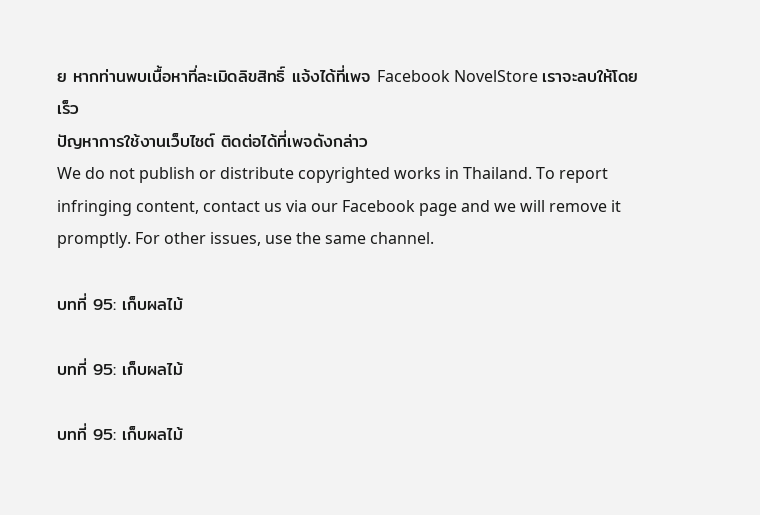ย หากท่านพบเนื้อหาที่ละเมิดลิขสิทธิ์ แจ้งได้ที่เพจ Facebook NovelStore เราจะลบให้โดยเร็ว
ปัญหาการใช้งานเว็บไซต์ ติดต่อได้ที่เพจดังกล่าว
We do not publish or distribute copyrighted works in Thailand. To report infringing content, contact us via our Facebook page and we will remove it promptly. For other issues, use the same channel.

บทที่ 95: เก็บผลไม้

บทที่ 95: เก็บผลไม้

บทที่ 95: เก็บผลไม้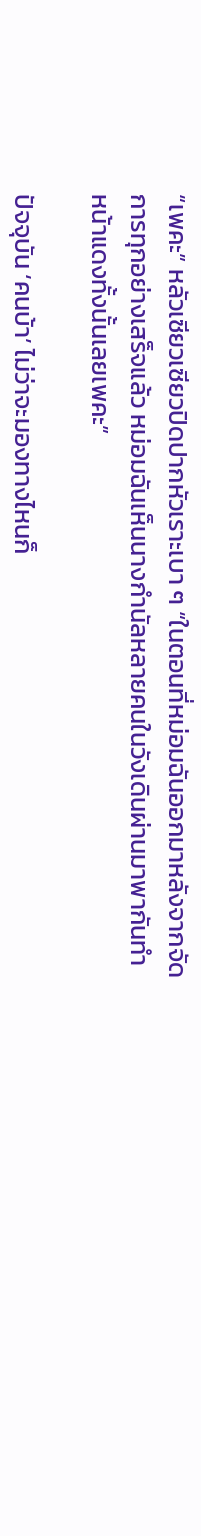“เพคะ” หลัวเซียวเซียวปิดปากหัวเราะเบา ๆ “ในตอนที่หม่อมฉันออกมาหลังจากจัดการทุกอย่างเสร็จแล้ว หม่อมฉันเห็นนางกำนัลหลายคนในวังเดินผ่านมาพากันทำหน้าแดงทั้งนั้นเลยเพคะ”

ปัจจุบัน ‘คนบ้า’ ไม่ว่าจะมองทางไหนก็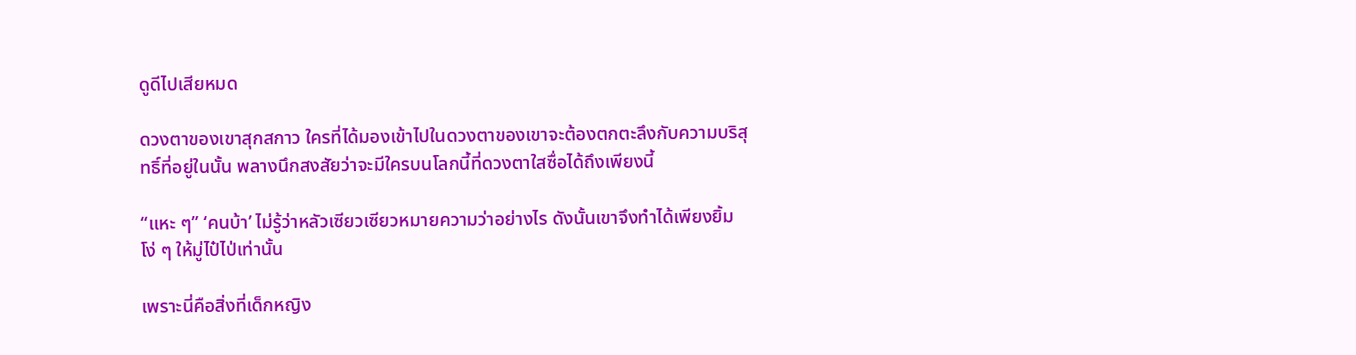ดูดีไปเสียหมด

ดวงตาของเขาสุกสกาว ใครที่ได้มองเข้าไปในดวงตาของเขาจะต้องตกตะลึงกับความบริสุทธิ์ที่อยู่ในนั้น พลางนึกสงสัยว่าจะมีใครบนโลกนี้ที่ดวงตาใสซื่อได้ถึงเพียงนี้

“แหะ ๆ” ‘คนบ้า’ ไม่รู้ว่าหลัวเซียวเซียวหมายความว่าอย่างไร ดังนั้นเขาจึงทำได้เพียงยิ้มโง่ ๆ ให้มู่ไป๋ไป่เท่านั้น

เพราะนี่คือสิ่งที่เด็กหญิง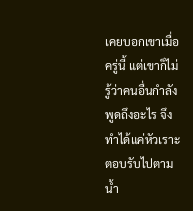เคยบอกเขาเมื่อครู่นี้ แต่เขาก็ไม่รู้ว่าคนอื่นกำลังพูดถึงอะไร จึงทำได้แค่หัวเราะตอบรับไปตามน้ำ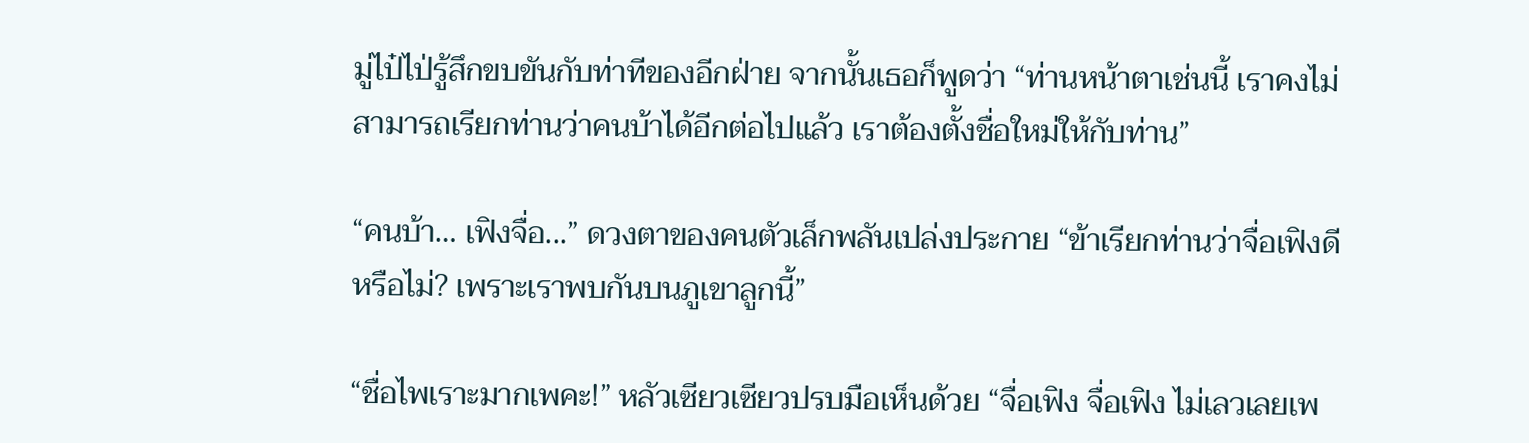มู่ไป๋ไป่รู้สึกขบขันกับท่าทีของอีกฝ่าย จากนั้นเธอก็พูดว่า “ท่านหน้าตาเช่นนี้ เราคงไม่สามารถเรียกท่านว่าคนบ้าได้อีกต่อไปแล้ว เราต้องตั้งชื่อใหม่ให้กับท่าน”

“คนบ้า… เฟิงจื่อ...” ดวงตาของคนตัวเล็กพลันเปล่งประกาย “ข้าเรียกท่านว่าจื่อเฟิงดีหรือไม่? เพราะเราพบกันบนภูเขาลูกนี้”

“ชื่อไพเราะมากเพคะ!” หลัวเซียวเซียวปรบมือเห็นด้วย “จื่อเฟิง จื่อเฟิง ไม่เลวเลยเพ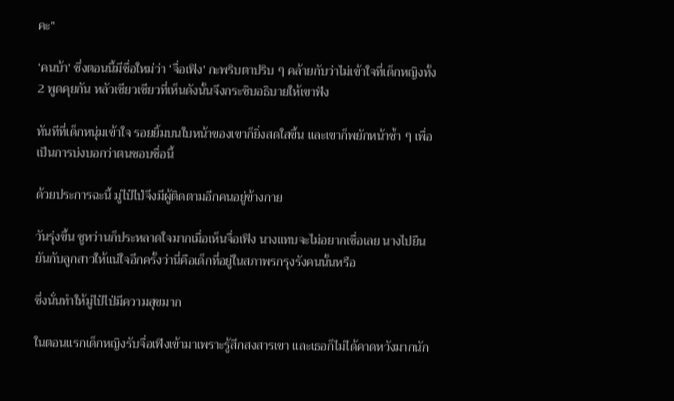คะ”

‘คนบ้า’ ซึ่งตอนนี้มีชื่อใหม่ว่า ‘จื่อเฟิง’ กะพริบตาปริบ ๆ คล้ายกับว่าไม่เข้าใจที่เด็กหญิงทั้ง 2 พูดคุยกัน หลัวเซียวเซียวที่เห็นดังนั้นจึงกระซิบอธิบายให้เขาฟัง

ทันทีที่เด็กหนุ่มเข้าใจ รอยยิ้มบนใบหน้าของเขาก็ยิ่งสดใสขึ้น และเขาก็พยักหน้าซ้ำ ๆ เพื่อเป็นการบ่งบอกว่าตนชอบชื่อนี้

ด้วยประการฉะนี้ มู่ไป๋ไป่จึงมีผู้ติดตามอีกคนอยู่ข้างกาย

วันรุ่งขึ้น ซูหว่านก็ประหลาดใจมากเมื่อเห็นจื่อเฟิง นางแทบจะไม่อยากเชื่อเลย นางไปยืนยันกับลูกสาวให้แน่ใจอีกครั้งว่านี่คือเด็กที่อยู่ในสภาพรกรุงรังคนนั้นหรือ

ซึ่งนั่นทำให้มู่ไป๋ไป่มีความสุขมาก

ในตอนแรกเด็กหญิงรับจื่อเฟิงเข้ามาเพราะรู้สึกสงสารเขา และเธอก็ไม่ได้คาดหวังมากนัก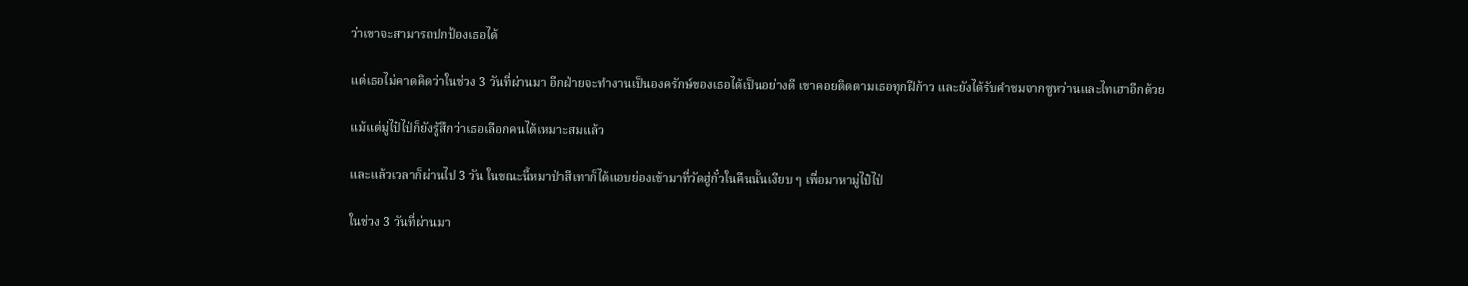ว่าเขาจะสามารถปกป้องเธอได้

แต่เธอไม่คาดคิดว่าในช่วง 3 วันที่ผ่านมา อีกฝ่ายจะทำงานเป็นองครักษ์ของเธอได้เป็นอย่างดี เขาคอยติดตามเธอทุกฝีก้าว และยังได้รับคำชมจากซูหว่านและไทเฮาอีกด้วย

แม้แต่มู่ไป๋ไป่ก็ยังรู้สึกว่าเธอเลือกคนได้เหมาะสมแล้ว

และแล้วเวลาก็ผ่านไป 3 วัน ในขณะนี้หมาป่าสีเทาก็ได้แอบย่องเข้ามาที่วัดฮู่กั๋วในคืนนั้นเงียบ ๆ เพื่อมาหามู่ไป๋ไป่

ในช่วง 3 วันที่ผ่านมา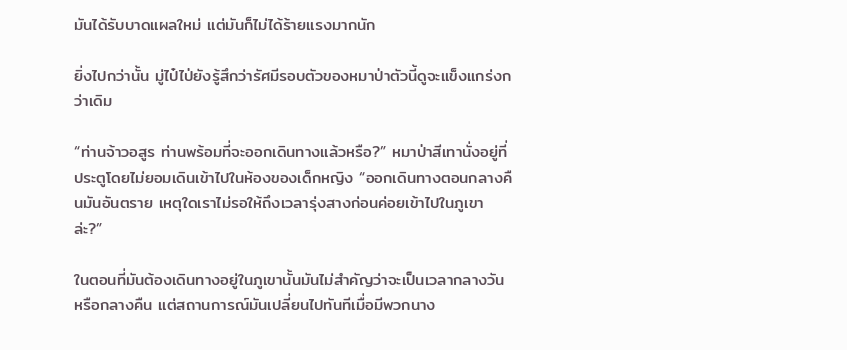มันได้รับบาดแผลใหม่ แต่มันก็ไม่ได้ร้ายแรงมากนัก

ยิ่งไปกว่านั้น มู่ไป๋ไป่ยังรู้สึกว่ารัศมีรอบตัวของหมาป่าตัวนี้ดูจะแข็งแกร่งกว่าเดิม

“ท่านจ้าวอสูร ท่านพร้อมที่จะออกเดินทางแล้วหรือ?” หมาป่าสีเทานั่งอยู่ที่ประตูโดยไม่ยอมเดินเข้าไปในห้องของเด็กหญิง “ออกเดินทางตอนกลางคืนมันอันตราย เหตุใดเราไม่รอให้ถึงเวลารุ่งสางก่อนค่อยเข้าไปในภูเขาล่ะ?”

ในตอนที่มันต้องเดินทางอยู่ในภูเขานั้นมันไม่สำคัญว่าจะเป็นเวลากลางวันหรือกลางคืน แต่สถานการณ์มันเปลี่ยนไปทันทีเมื่อมีพวกนาง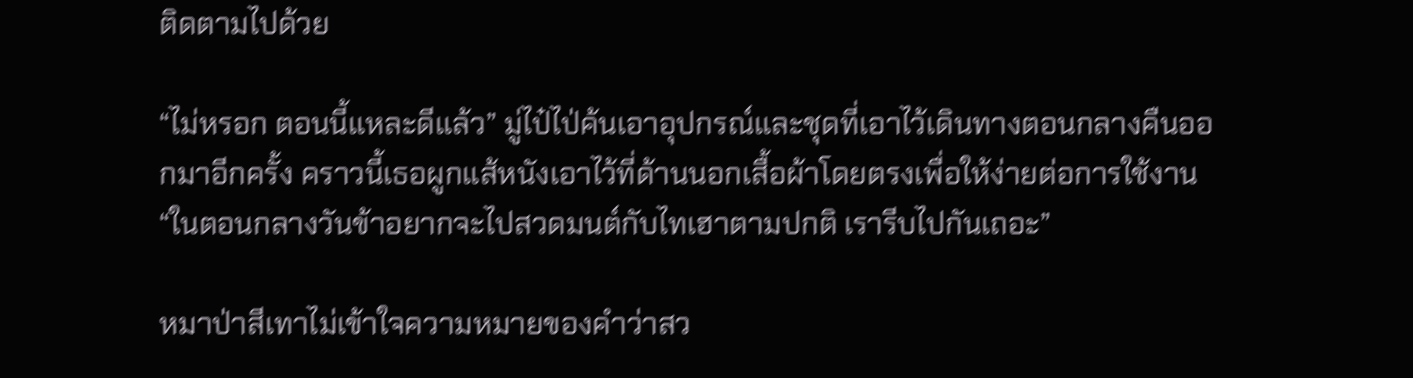ติดตามไปด้วย

“ไม่หรอก ตอนนี้แหละดีแล้ว” มู่ไป๋ไป่ค้นเอาอุปกรณ์และชุดที่เอาไว้เดินทางตอนกลางคืนออกมาอีกครั้ง คราวนี้เธอผูกแส้หนังเอาไว้ที่ด้านนอกเสื้อผ้าโดยตรงเพื่อให้ง่ายต่อการใช้งาน “ในตอนกลางวันข้าอยากจะไปสวดมนต์กับไทเฮาตามปกติ เรารีบไปกันเถอะ”

หมาป่าสีเทาไม่เข้าใจความหมายของคำว่าสว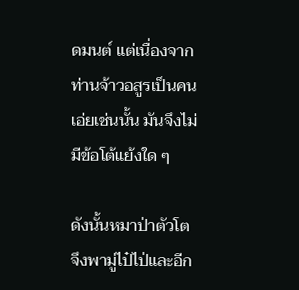ดมนต์ แต่เนื่องจากท่านจ้าวอสูรเป็นคนเอ่ยเช่นนั้น มันจึงไม่มีข้อโต้แย้งใด ๆ

ดังนั้นหมาป่าตัวโตจึงพามู่ไป๋ไป่และอีก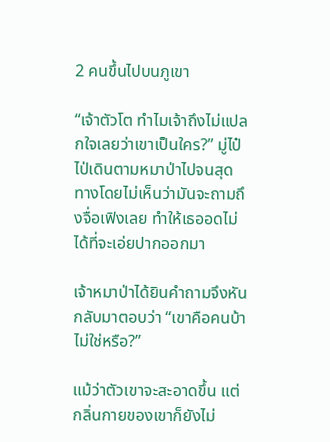2 คนขึ้นไปบนภูเขา

“เจ้าตัวโต ทำไมเจ้าถึงไม่แปลกใจเลยว่าเขาเป็นใคร?” มู่ไป๋ไป่เดินตามหมาป่าไปจนสุดทางโดยไม่เห็นว่ามันจะถามถึงจื่อเฟิงเลย ทำให้เธออดไม่ได้ที่จะเอ่ยปากออกมา

เจ้าหมาป่าได้ยินคำถามจึงหันกลับมาตอบว่า “เขาคือคนบ้าไม่ใช่หรือ?”

แม้ว่าตัวเขาจะสะอาดขึ้น แต่กลิ่นกายของเขาก็ยังไม่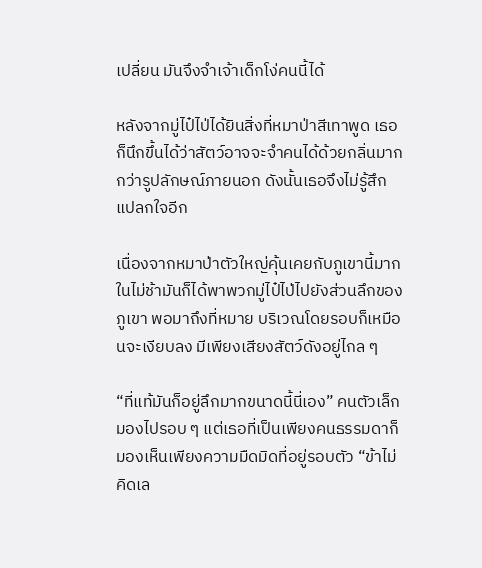เปลี่ยน มันจึงจำเจ้าเด็กโง่คนนี้ได้

หลังจากมู่ไป๋ไป่ได้ยินสิ่งที่หมาป่าสีเทาพูด เธอก็นึกขึ้นได้ว่าสัตว์อาจจะจำคนได้ด้วยกลิ่นมากกว่ารูปลักษณ์ภายนอก ดังนั้นเธอจึงไม่รู้สึกแปลกใจอีก

เนื่องจากหมาป่าตัวใหญ่คุ้นเคยกับภูเขานี้มาก ในไม่ช้ามันก็ได้พาพวกมู่ไป๋ไป่ไปยังส่วนลึกของภูเขา พอมาถึงที่หมาย บริเวณโดยรอบก็เหมือนจะเงียบลง มีเพียงเสียงสัตว์ดังอยู่ไกล ๆ

“ที่แท้มันก็อยู่ลึกมากขนาดนี้นี่เอง” คนตัวเล็กมองไปรอบ ๆ แต่เธอที่เป็นเพียงคนธรรมดาก็มองเห็นเพียงความมืดมิดที่อยู่รอบตัว “ข้าไม่คิดเล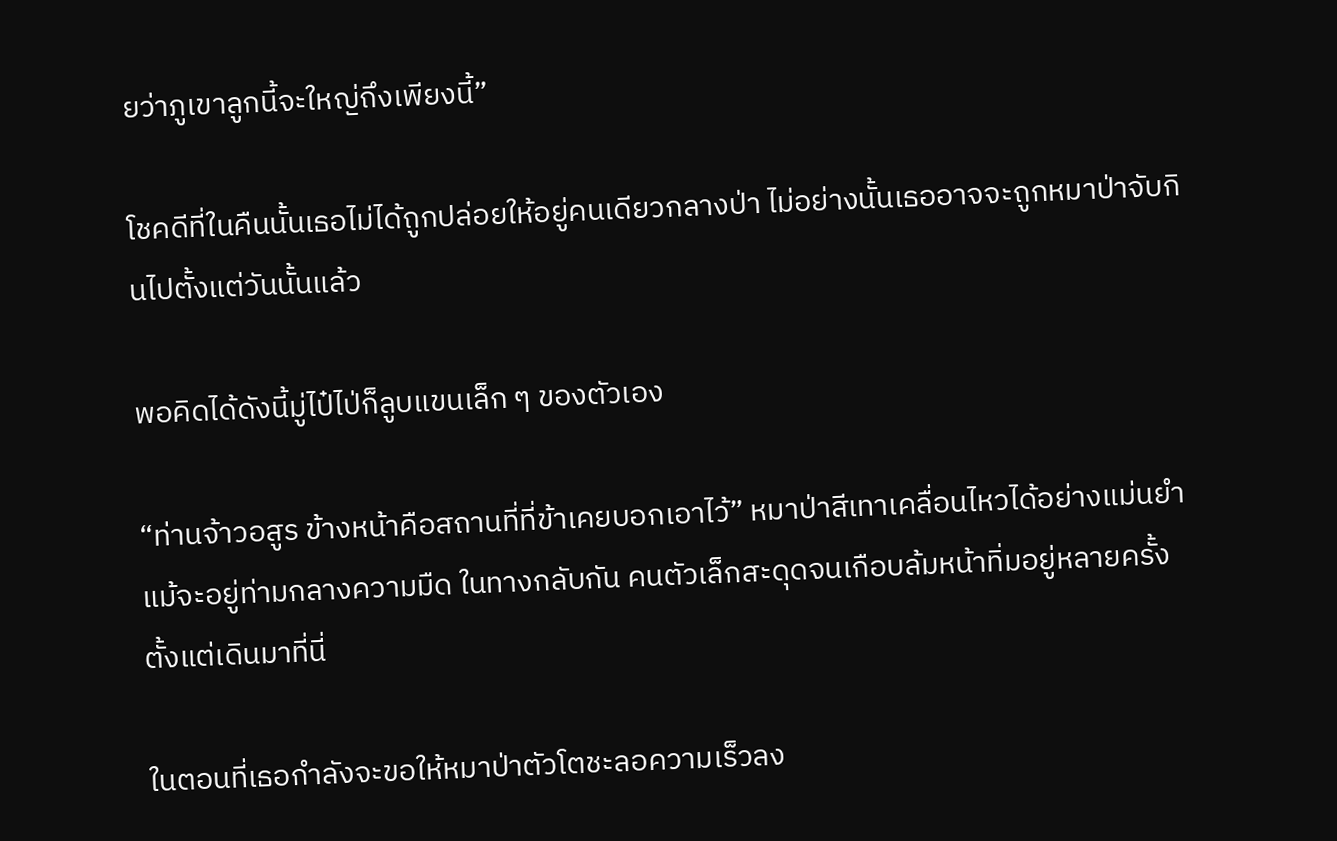ยว่าภูเขาลูกนี้จะใหญ่ถึงเพียงนี้”

โชคดีที่ในคืนนั้นเธอไม่ได้ถูกปล่อยให้อยู่คนเดียวกลางป่า ไม่อย่างนั้นเธออาจจะถูกหมาป่าจับกินไปตั้งแต่วันนั้นแล้ว

พอคิดได้ดังนี้มู่ไป๋ไป่ก็ลูบแขนเล็ก ๆ ของตัวเอง

“ท่านจ้าวอสูร ข้างหน้าคือสถานที่ที่ข้าเคยบอกเอาไว้” หมาป่าสีเทาเคลื่อนไหวได้อย่างแม่นยำแม้จะอยู่ท่ามกลางความมืด ในทางกลับกัน คนตัวเล็กสะดุดจนเกือบล้มหน้าทิ่มอยู่หลายครั้งตั้งแต่เดินมาที่นี่

ในตอนที่เธอกำลังจะขอให้หมาป่าตัวโตชะลอความเร็วลง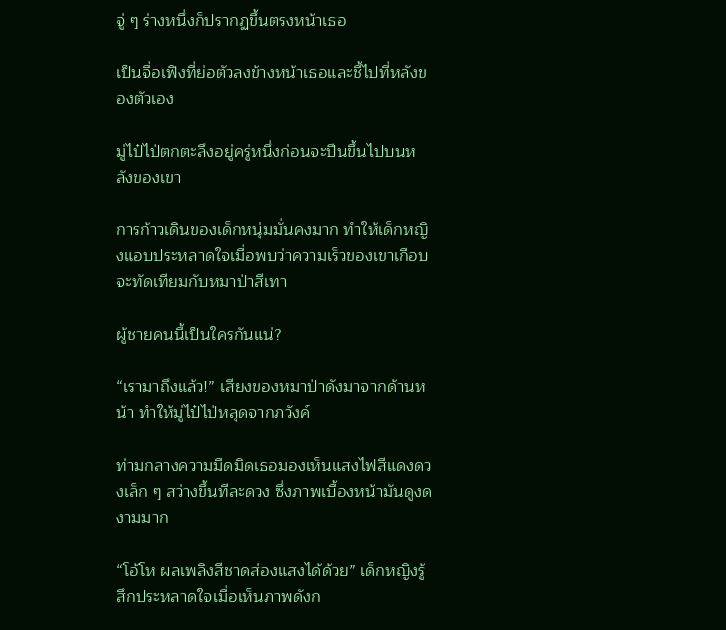จู่ ๆ ร่างหนึ่งก็ปรากฏขึ้นตรงหน้าเธอ

เป็นจื่อเฟิงที่ย่อตัวลงข้างหน้าเธอและชี้ไปที่หลังของตัวเอง

มู่ไป๋ไป่ตกตะลึงอยู่ครู่หนึ่งก่อนจะปีนขึ้นไปบนหลังของเขา

การก้าวเดินของเด็กหนุ่มมั่นคงมาก ทำให้เด็กหญิงแอบประหลาดใจเมื่อพบว่าความเร็วของเขาเกือบจะทัดเทียมกับหมาป่าสีเทา

ผู้ชายคนนี้เป็นใครกันแน่?

“เรามาถึงแล้ว!” เสียงของหมาป่าดังมาจากด้านหน้า ทำให้มู่ไป๋ไป่หลุดจากภวังค์

ท่ามกลางความมืดมิดเธอมองเห็นแสงไฟสีแดงดวงเล็ก ๆ สว่างขึ้นทีละดวง ซึ่งภาพเบื้องหน้ามันดูงดงามมาก

“โอ้โห ผลเพลิงสีชาดส่องแสงได้ด้วย” เด็กหญิงรู้สึกประหลาดใจเมื่อเห็นภาพดังก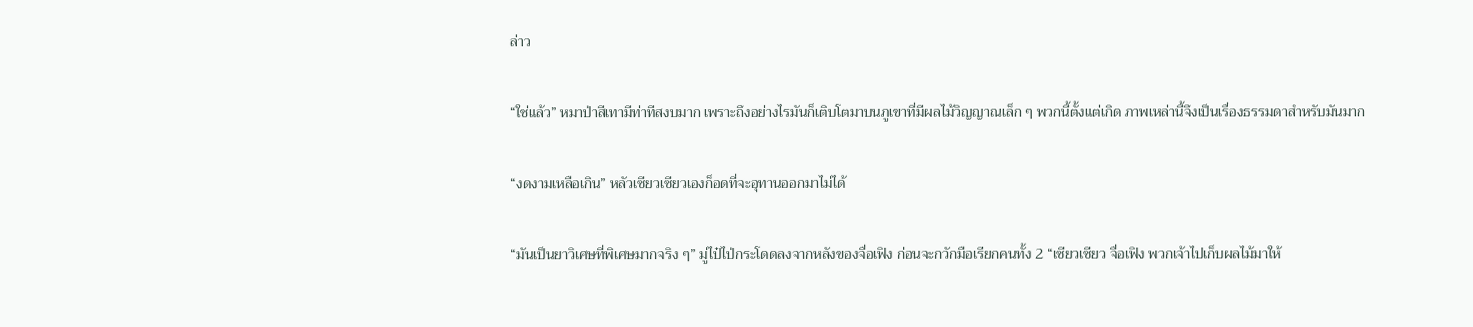ล่าว

“ใช่แล้ว” หมาป่าสีเทามีท่าทีสงบมาก เพราะถึงอย่างไรมันก็เติบโตมาบนภูเขาที่มีผลไม้วิญญาณเล็ก ๆ พวกนี้ตั้งแต่เกิด ภาพเหล่านี้จึงเป็นเรื่องธรรมดาสำหรับมันมาก

“งดงามเหลือเกิน” หลัวเซียวเซียวเองก็อดที่จะอุทานออกมาไม่ได้

“มันเป็นยาวิเศษที่พิเศษมากจริง ๆ” มู่ไป๋ไป่กระโดดลงจากหลังของจื่อเฟิง ก่อนจะกวักมือเรียกคนทั้ง 2 “เซียวเซียว จื่อเฟิง พวกเจ้าไปเก็บผลไม้มาให้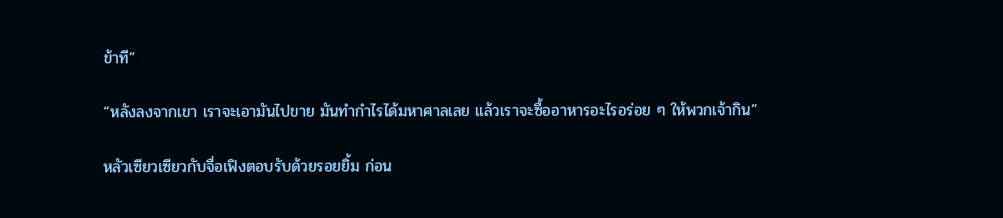ข้าที”

“หลังลงจากเขา เราจะเอามันไปขาย มันทำกำไรได้มหาศาลเลย แล้วเราจะซื้ออาหารอะไรอร่อย ๆ ให้พวกเจ้ากิน”

หลัวเซียวเซียวกับจื่อเฟิงตอบรับด้วยรอยยิ้ม ก่อน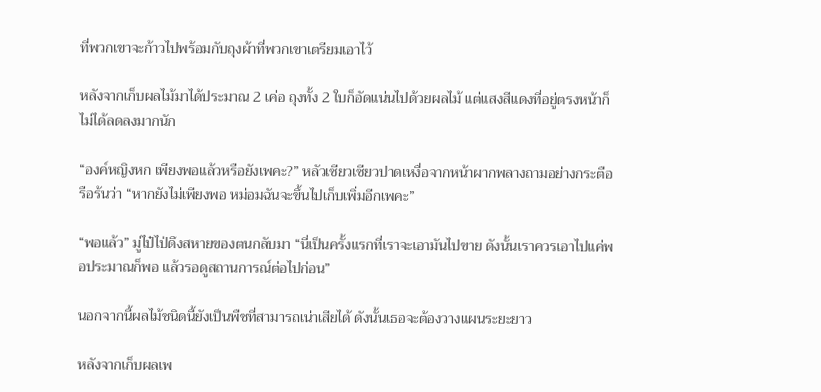ที่พวกเขาจะก้าวไปพร้อมกับถุงผ้าที่พวกเขาเตรียมเอาไว้

หลังจากเก็บผลไม้มาได้ประมาณ 2 เค่อ ถุงทั้ง 2 ใบก็อัดแน่นไปด้วยผลไม้ แต่แสงสีแดงที่อยู่ตรงหน้าก็ไม่ได้ลดลงมากนัก

“องค์หญิงหก เพียงพอแล้วหรือยังเพคะ?” หลัวเซียวเซียวปาดเหงื่อจากหน้าผากพลางถามอย่างกระตือรือร้นว่า “หากยังไม่เพียงพอ หม่อมฉันจะขึ้นไปเก็บเพิ่มอีกเพคะ”

“พอแล้ว” มู่ไป๋ไป่ดึงสหายของตนกลับมา “นี่เป็นครั้งแรกที่เราจะเอามันไปขาย ดังนั้นเราควรเอาไปแค่พอประมาณก็พอ แล้วรอดูสถานการณ์ต่อไปก่อน”

นอกจากนี้ผลไม้ชนิดนี้ยังเป็นพืชที่สามารถเน่าเสียได้ ดังนั้นเธอจะต้องวางแผนระยะยาว

หลังจากเก็บผลเพ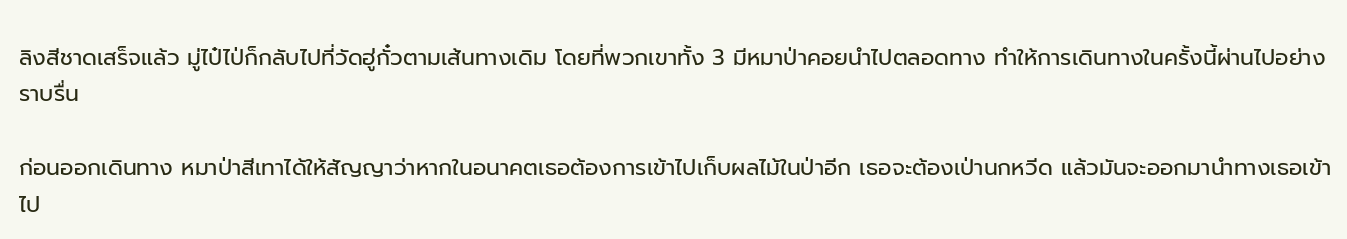ลิงสีชาดเสร็จแล้ว มู่ไป๋ไป่ก็กลับไปที่วัดฮู่กั๋วตามเส้นทางเดิม โดยที่พวกเขาทั้ง 3 มีหมาป่าคอยนำไปตลอดทาง ทำให้การเดินทางในครั้งนี้ผ่านไปอย่างราบรื่น

ก่อนออกเดินทาง หมาป่าสีเทาได้ให้สัญญาว่าหากในอนาคตเธอต้องการเข้าไปเก็บผลไม้ในป่าอีก เธอจะต้องเป่านกหวีด แล้วมันจะออกมานำทางเธอเข้าไป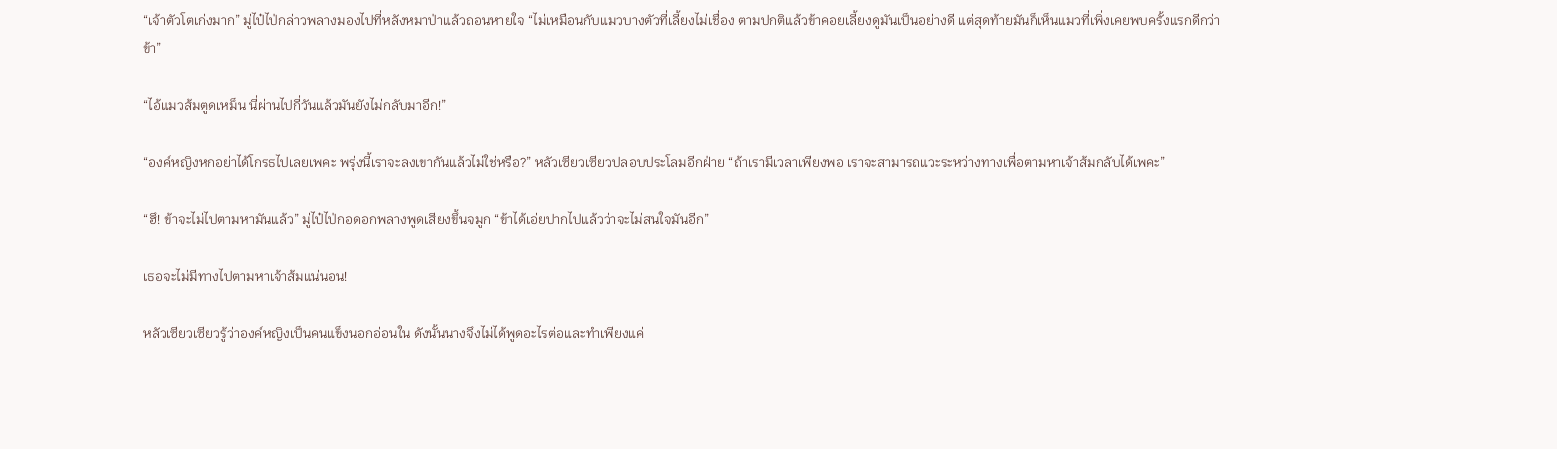“เจ้าตัวโตเก่งมาก” มู่ไป๋ไป่กล่าวพลางมองไปที่หลังหมาป่าแล้วถอนหายใจ “ไม่เหมือนกับแมวบางตัวที่เลี้ยงไม่เชื่อง ตามปกติแล้วข้าคอยเลี้ยงดูมันเป็นอย่างดี แต่สุดท้ายมันก็เห็นแมวที่เพิ่งเคยพบครั้งแรกดีกว่าข้า”

“ไอ้แมวส้มตูดเหม็น นี่ผ่านไปกี่วันแล้วมันยังไม่กลับมาอีก!”

“องค์หญิงหกอย่าได้โกรธไปเลยเพคะ พรุ่งนี้เราจะลงเขากันแล้วไม่ใช่หรือ?” หลัวเซียวเซียวปลอบประโลมอีกฝ่าย “ถ้าเรามีเวลาเพียงพอ เราจะสามารถแวะระหว่างทางเพื่อตามหาเจ้าส้มกลับได้เพคะ”

“ฮึ! ข้าจะไม่ไปตามหามันแล้ว” มู่ไป๋ไป่กอดอกพลางพูดเสียงขึ้นจมูก “ข้าได้เอ่ยปากไปแล้วว่าจะไม่สนใจมันอีก”

เธอจะไม่มีทางไปตามหาเจ้าส้มแน่นอน!

หลัวเซียวเซียวรู้ว่าองค์หญิงเป็นคนแข็งนอกอ่อนใน ดังนั้นนางจึงไม่ได้พูดอะไรต่อและทำเพียงแค่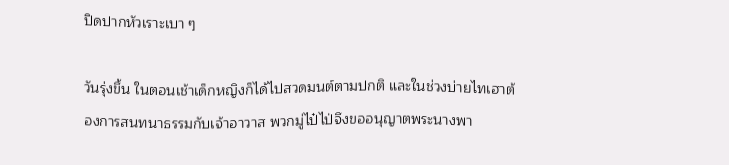ปิดปากหัวเราะเบา ๆ

วันรุ่งขึ้น ในตอนเช้าเด็กหญิงก็ได้ไปสวดมนต์ตามปกติ และในช่วงบ่ายไทเฮาต้องการสนทนาธรรมกับเจ้าอาวาส พวกมู่ไป๋ไป่จึงขออนุญาตพระนางพา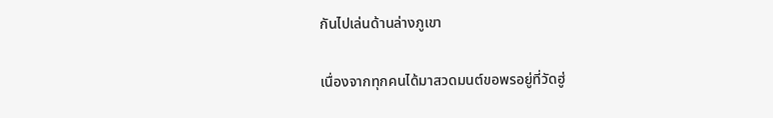กันไปเล่นด้านล่างภูเขา

เนื่องจากทุกคนได้มาสวดมนต์ขอพรอยู่ที่วัดฮู่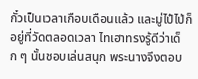กั๋วเป็นเวลาเกือบเดือนแล้ว และมู่ไป๋ไป่ก็อยู่ที่วัดตลอดเวลา ไทเฮาทรงรู้ดีว่าเด็ก ๆ นั้นชอบเล่นสนุก พระนางจึงตอบ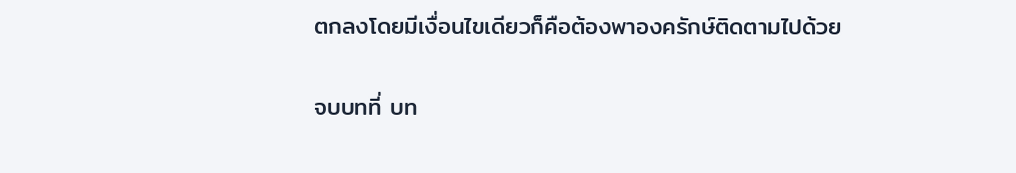ตกลงโดยมีเงื่อนไขเดียวก็คือต้องพาองครักษ์ติดตามไปด้วย

จบบทที่ บท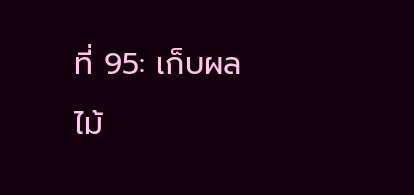ที่ 95: เก็บผลไม้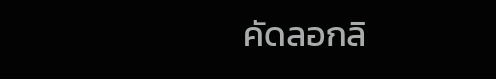คัดลอกลิ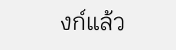งก์แล้ว